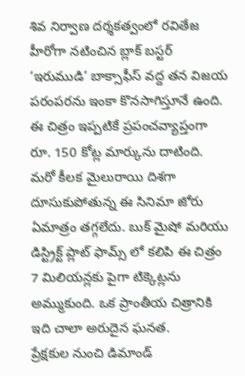శివ నిర్వాణ దర్శకత్వంలో రవితేజ హీరోగా నటించిన బ్లాక్ బస్టర్ ‘ఇరుముడి’ బాక్సాఫీస్ వద్ద తన విజయ పరంపరను ఇంకా కొనసాగిస్తూనే ఉంది. ఈ చిత్రం ఇప్పటికే ప్రపంచవ్యాప్తంగా రూ. 150 కోట్ల మార్కును దాటింది. మరో కీలక మైలురాయి దిశగా దూసుకుపోతున్న ఈ సినిమా జోరు ఏమాత్రం తగ్గలేదు. బుక్ మైషో మరియు డిస్ట్రిక్ట్ ప్లాట్ ఫామ్స్ లో కలిపి ఈ చిత్రం 7 మిలియన్లకు పైగా టిక్కెట్లను అమ్ముకుంది. ఒక ప్రాంతీయ చిత్రానికి ఇది చాలా అరుదైన ఘనత.
ప్రేక్షకుల నుంచి డిమాండ్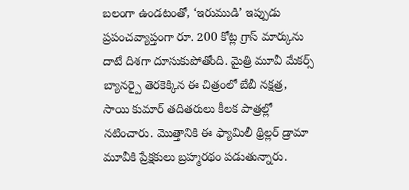బలంగా ఉండటంతో, ‘ఇరుముడి’ ఇప్పుడు ప్రపంచవ్యాప్తంగా రూ. 200 కోట్ల గ్రాస్ మార్కును దాటే దిశగా దూసుకుపోతోంది. మైత్రి మూవీ మేకర్స్ బ్యానర్పై తెరకెక్కిన ఈ చిత్రంలో బేబీ నక్షత్ర, సాయి కుమార్ తదితరులు కీలక పాత్రల్లో నటించారు. మొత్తానికి ఈ ఫ్యామిలీ థ్రిల్లర్ డ్రామా మూవీకి ప్రేక్షకులు బ్రహ్మరథం పడుతున్నారు.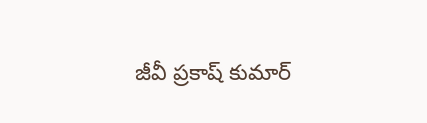జీవీ ప్రకాష్ కుమార్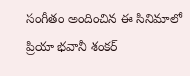సంగీతం అందించిన ఈ సినిమాలో ప్రియా భవానీ శంకర్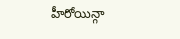హీరోయిన్గా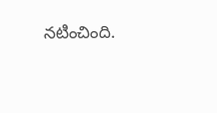నటించింది.